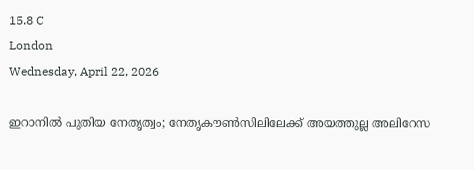15.8 C
London
Wednesday, April 22, 2026

ഇറാനില്‍ പുതിയ നേതൃത്വം; നേതൃകൗണ്‍സിലിലേക്ക് അയത്തുല്ല അലിറേസ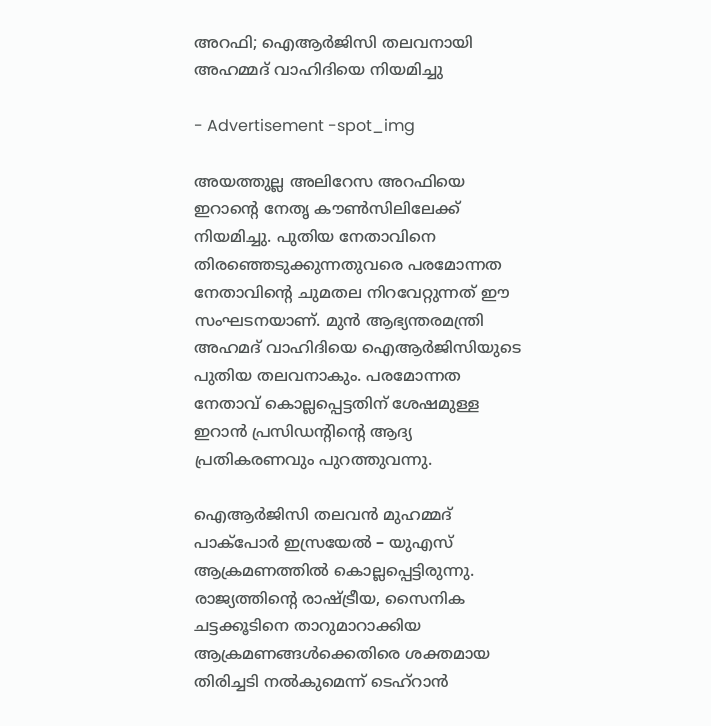അറഫി; ഐആര്‍ജിസി തലവനായി അഹമ്മദ് വാഹിദിയെ നിയമിച്ചു

- Advertisement -spot_img

അയത്തുല്ല അലിറേസ അറഫിയെ ഇറാന്റെ നേതൃ കൗണ്‍സിലിലേക്ക് നിയമിച്ചു. പുതിയ നേതാവിനെ തിരഞ്ഞെടുക്കുന്നതുവരെ പരമോന്നത നേതാവിന്റെ ചുമതല നിറവേറ്റുന്നത് ഈ സംഘടനയാണ്. മുന്‍ ആഭ്യന്തരമന്ത്രി അഹമദ് വാഹിദിയെ ഐആര്‍ജിസിയുടെ പുതിയ തലവനാകും. പരമോന്നത നേതാവ് കൊല്ലപ്പെട്ടതിന് ശേഷമുള്ള ഇറാന്‍ പ്രസിഡന്റിന്റെ ആദ്യ പ്രതികരണവും പുറത്തുവന്നു.

ഐആര്‍ജിസി തലവന്‍ മുഹമ്മദ് പാക്‌പോര്‍ ഇസ്രയേല്‍ – യുഎസ് ആക്രമണത്തില്‍ കൊല്ലപ്പെട്ടിരുന്നു. രാജ്യത്തിന്റെ രാഷ്ട്രീയ, സൈനിക ചട്ടക്കൂടിനെ താറുമാറാക്കിയ ആക്രമണങ്ങള്‍ക്കെതിരെ ശക്തമായ തിരിച്ചടി നല്‍കുമെന്ന് ടെഹ്റാന്‍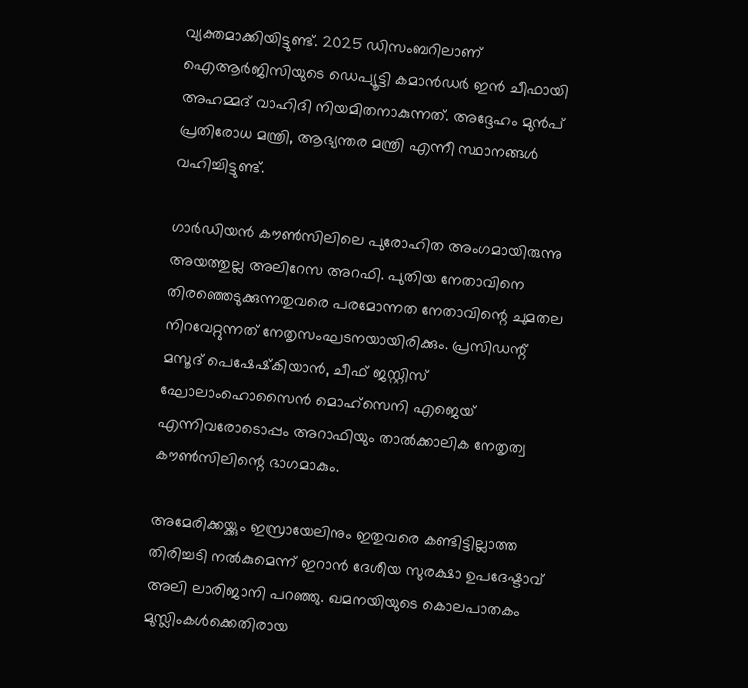വ്യക്തമാക്കിയിട്ടുണ്ട്. 2025 ഡിസംബറിലാണ് ഐആര്‍ജിസിയുടെ ഡെപ്യൂട്ടി കമാന്‍ഡര്‍ ഇന്‍ ചീഫായി അഹമ്മദ് വാഹിദി നിയമിതനാകുന്നത്. അദ്ദേഹം മുന്‍പ് പ്രതിരോധ മന്ത്രി, ആഭ്യന്തര മന്ത്രി എന്നീ സ്ഥാനങ്ങള്‍ വഹിച്ചിട്ടുണ്ട്.

ഗാര്‍ഡിയന്‍ കൗണ്‍സിലിലെ പുരോഹിത അംഗമായിരുന്നു അയത്തുല്ല അലിറേസ അറഫി. പുതിയ നേതാവിനെ തിരഞ്ഞെടുക്കുന്നതുവരെ പരമോന്നത നേതാവിന്റെ ചുമതല നിറവേറ്റുന്നത് നേതൃസംഘടനയായിരിക്കും. പ്രസിഡന്റ് മസൂദ് പെഷേഷ്‌കിയാന്‍, ചീഫ് ജസ്റ്റിസ് ഘോലാംഹൊസൈന്‍ മൊഹ്സെനി എജെയ് എന്നിവരോടൊപ്പം അറാഫിയും താല്‍ക്കാലിക നേതൃത്വ കൗണ്‍സിലിന്റെ ഭാഗമാകും.

അമേരിക്കയ്ക്കും ഇസ്രായേലിനും ഇതുവരെ കണ്ടിട്ടില്ലാത്ത തിരിച്ചടി നല്‍കുമെന്ന് ഇറാന്‍ ദേശീയ സുരക്ഷാ ഉപദേഷ്ടാവ് അലി ലാരിജാനി പറഞ്ഞു. ഖമനയിയുടെ കൊലപാതകം മുസ്ലിംകള്‍ക്കെതിരായ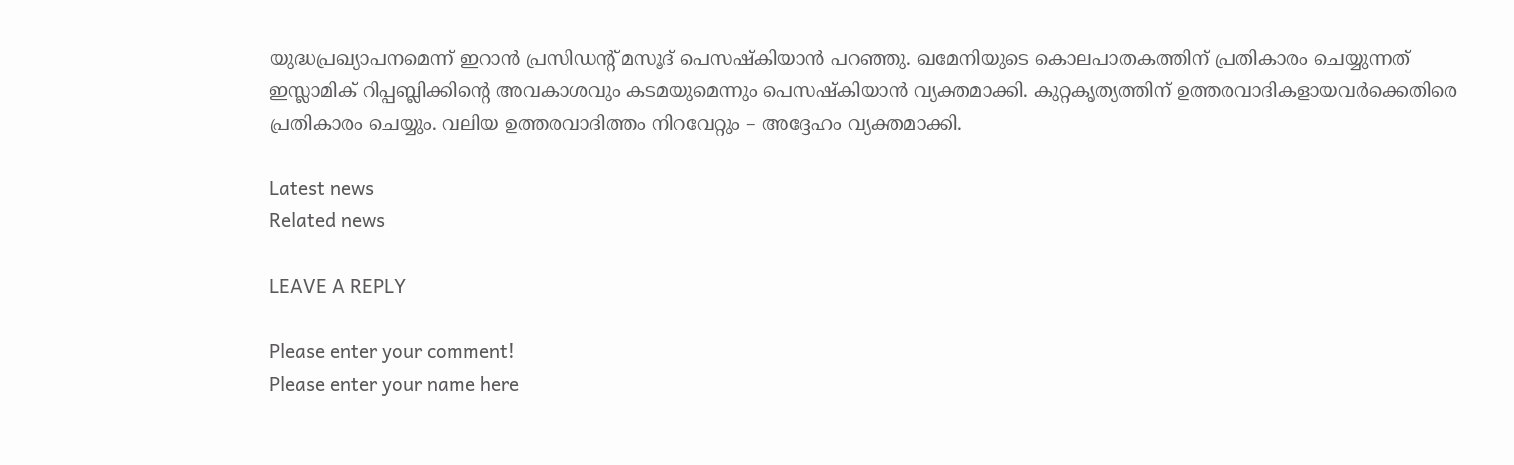യുദ്ധപ്രഖ്യാപനമെന്ന് ഇറാന്‍ പ്രസിഡന്റ് മസൂദ് പെസഷ്‌കിയാന്‍ പറഞ്ഞു. ഖമേനിയുടെ കൊലപാതകത്തിന് പ്രതികാരം ചെയ്യുന്നത് ഇസ്ലാമിക് റിപ്പബ്ലിക്കിന്റെ അവകാശവും കടമയുമെന്നും പെസഷ്‌കിയാന്‍ വ്യക്തമാക്കി. കുറ്റകൃത്യത്തിന് ഉത്തരവാദികളായവര്‍ക്കെതിരെ പ്രതികാരം ചെയ്യും. വലിയ ഉത്തരവാദിത്തം നിറവേറ്റും – അദ്ദേഹം വ്യക്തമാക്കി.

Latest news
Related news

LEAVE A REPLY

Please enter your comment!
Please enter your name here